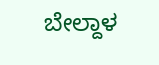ಬೇಲ್ದಾಳ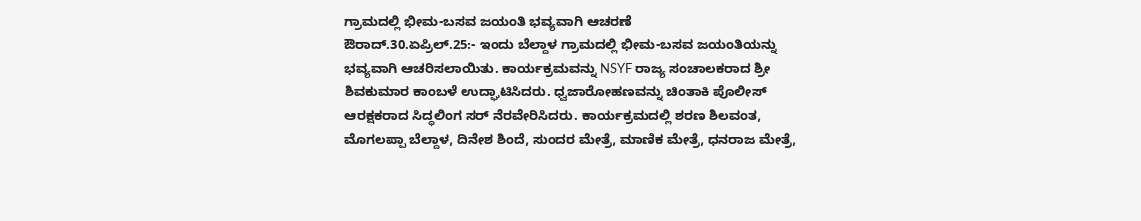ಗ್ರಾಮದಲ್ಲಿ ಭೀಮ-ಬಸವ ಜಯಂತಿ ಭವ್ಯವಾಗಿ ಆಚರಣೆ
ಔರಾದ್.30.ಏಪ್ರಿಲ್.25:- ಇಂದು ಬೆಲ್ದಾಳ ಗ್ರಾಮದಲ್ಲಿ ಭೀಮ-ಬಸವ ಜಯಂತಿಯನ್ನು ಭವ್ಯವಾಗಿ ಆಚರಿಸಲಾಯಿತು. ಕಾರ್ಯಕ್ರಮವನ್ನು NSYF ರಾಜ್ಯ ಸಂಚಾಲಕರಾದ ಶ್ರೀ ಶಿವಕುಮಾರ ಕಾಂಬಳೆ ಉದ್ಘಾಟಿಸಿದರು. ಧ್ವಜಾರೋಹಣವನ್ನು ಚಿಂತಾಕಿ ಪೊಲೀಸ್ ಆರಕ್ಷಕರಾದ ಸಿದ್ಧಲಿಂಗ ಸರ್ ನೆರವೇರಿಸಿದರು. ಕಾರ್ಯಕ್ರಮದಲ್ಲಿ ಶರಣ ಶಿಲವಂತ, ಮೊಗಲಪ್ಪಾ ಬೆಲ್ದಾಳ, ದಿನೇಶ ಶಿಂದೆ, ಸುಂದರ ಮೇತ್ರೆ, ಮಾಣಿಕ ಮೇತ್ರೆ, ಧನರಾಜ ಮೇತ್ರೆ,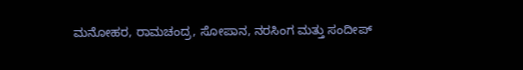ಮನೋಹರ, ರಾಮಚಂದ್ರ, ಸೋಪಾನ, ನರಸಿಂಗ ಮತ್ತು ಸಂದೀಪ್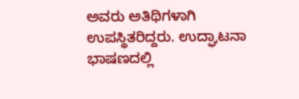ಅವರು ಅತಿಥಿಗಳಾಗಿ ಉಪಸ್ಥಿತರಿದ್ದರು. ಉದ್ಘಾಟನಾ ಭಾಷಣದಲ್ಲಿ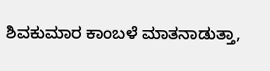ಶಿವಕುಮಾರ ಕಾಂಬಳೆ ಮಾತನಾಡುತ್ತಾ,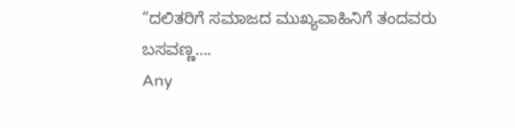“ದಲಿತರಿಗೆ ಸಮಾಜದ ಮುಖ್ಯವಾಹಿನಿಗೆ ತಂದವರು ಬಸವಣ್ಣ….
Any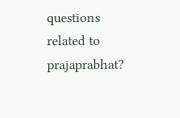questions related to prajaprabhat?